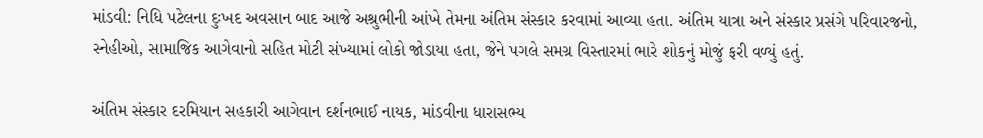માંડવી: નિધિ પટેલના દુઃખદ અવસાન બાદ આજે અશ્રુભીની આંખે તેમના અંતિમ સંસ્કાર કરવામાં આવ્યા હતા. અંતિમ યાત્રા અને સંસ્કાર પ્રસંગે પરિવારજનો, સ્નેહીઓ, સામાજિક આગેવાનો સહિત મોટી સંખ્યામાં લોકો જોડાયા હતા, જેને પગલે સમગ્ર વિસ્તારમાં ભારે શોકનું મોજું ફરી વળ્યું હતું.

અંતિમ સંસ્કાર દરમિયાન સહકારી આગેવાન દર્શનભાઈ નાયક, માંડવીના ધારાસભ્ય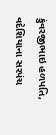કુંવરજીભાઇ હળપતિ, વદેશિયાના સરપંચ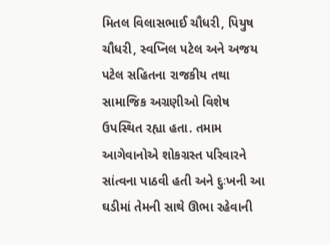મિતલ વિલાસભાઈ ચૌધરી, પિયુષ ચૌધરી, સ્વપ્નિલ પટેલ અને અજય પટેલ સહિતના રાજકીય તથા સામાજિક અગ્રણીઓ વિશેષ ઉપસ્થિત રહ્યા હતા. તમામ આગેવાનોએ શોકગ્રસ્ત પરિવારને સાંત્વના પાઠવી હતી અને દુઃખની આ ઘડીમાં તેમની સાથે ઊભા રહેવાની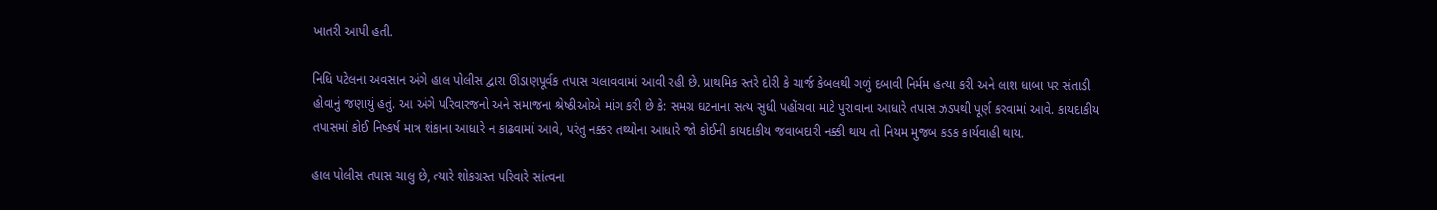ખાતરી આપી હતી.

નિધિ પટેલના અવસાન અંગે હાલ પોલીસ દ્વારા ઊંડાણપૂર્વક તપાસ ચલાવવામાં આવી રહી છે. પ્રાથમિક સ્તરે દોરી કે ચાર્જ કેબલથી ગળું દબાવી નિર્મમ હત્યા કરી અને લાશ ધાબા પર સંતાડી હોવાનું જણાયું હતું. આ અંગે પરિવારજનો અને સમાજના શ્રેષ્ઠીઓએ માંગ કરી છે કે: સમગ્ર ઘટનાના સત્ય સુધી પહોંચવા માટે પુરાવાના આધારે તપાસ ઝડપથી પૂર્ણ કરવામાં આવે. કાયદાકીય તપાસમાં કોઈ નિષ્કર્ષ માત્ર શંકાના આધારે ન કાઢવામાં આવે, પરંતુ નક્કર તથ્યોના આધારે જો કોઈની કાયદાકીય જવાબદારી નક્કી થાય તો નિયમ મુજબ કડક કાર્યવાહી થાય.

હાલ પોલીસ તપાસ ચાલુ છે, ત્યારે શોકગ્રસ્ત પરિવારે સાંત્વના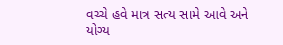વચ્ચે હવે માત્ર સત્ય સામે આવે અને યોગ્ય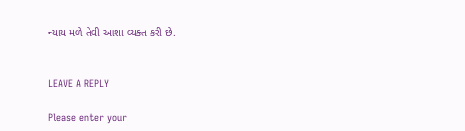ન્યાય મળે તેવી આશા વ્યક્ત કરી છે.


LEAVE A REPLY

Please enter your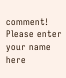comment!
Please enter your name here